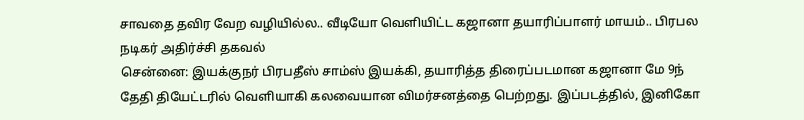சாவதை தவிர வேற வழியில்ல.. வீடியோ வெளியிட்ட கஜானா தயாரிப்பாளர் மாயம்.. பிரபல நடிகர் அதிர்ச்சி தகவல்
சென்னை: இயக்குநர் பிரபதீஸ் சாம்ஸ் இயக்கி, தயாரித்த திரைப்படமான கஜானா மே 9ந் தேதி தியேட்டரில் வெளியாகி கலவையான விமர்சனத்தை பெற்றது. இப்படத்தில், இனிகோ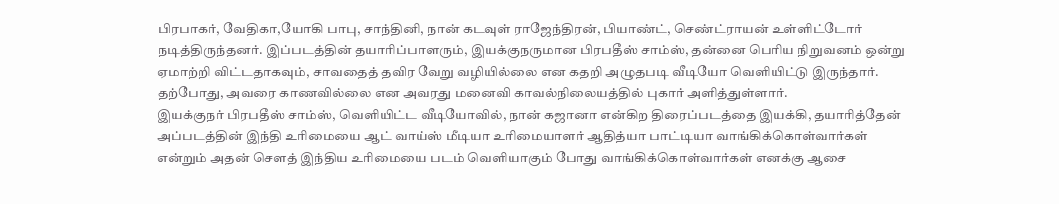பிரபாகர், வேதிகா,யோகி பாபு, சாந்தினி, நான் கடவுள் ராஜேந்திரன், பியாண்ட், செண்ட்ராயன் உள்ளிட்டோர் நடித்திருந்தனர். இப்படத்தின் தயாரிப்பாளரும், இயக்குநருமான பிரபதீஸ் சாம்ஸ், தன்னை பெரிய நிறுவனம் ஒன்று ஏமாற்றி விட்டதாகவும், சாவதைத் தவிர வேறு வழியில்லை என கதறி அழுதபடி வீடியோ வெளியிட்டு இருந்தார். தற்போது, அவரை காணவில்லை என அவரது மனைவி காவல்நிலையத்தில் புகார் அளித்துள்ளார்.
இயக்குநர் பிரபதீஸ் சாம்ஸ், வெளியிட்ட வீடியோவில், நான் கஜானா என்கிற திரைப்படத்தை இயக்கி, தயாரித்தேன் அப்படத்தின் இந்தி உரிமையை ஆட் வாய்ஸ் மீடியா உரிமையாளர் ஆதித்யா பாட்டியா வாங்கிக்கொள்வார்கள் என்றும் அதன் சௌத் இந்திய உரிமையை படம் வெளியாகும் போது வாங்கிக்கொள்வார்கள் எனக்கு ஆசை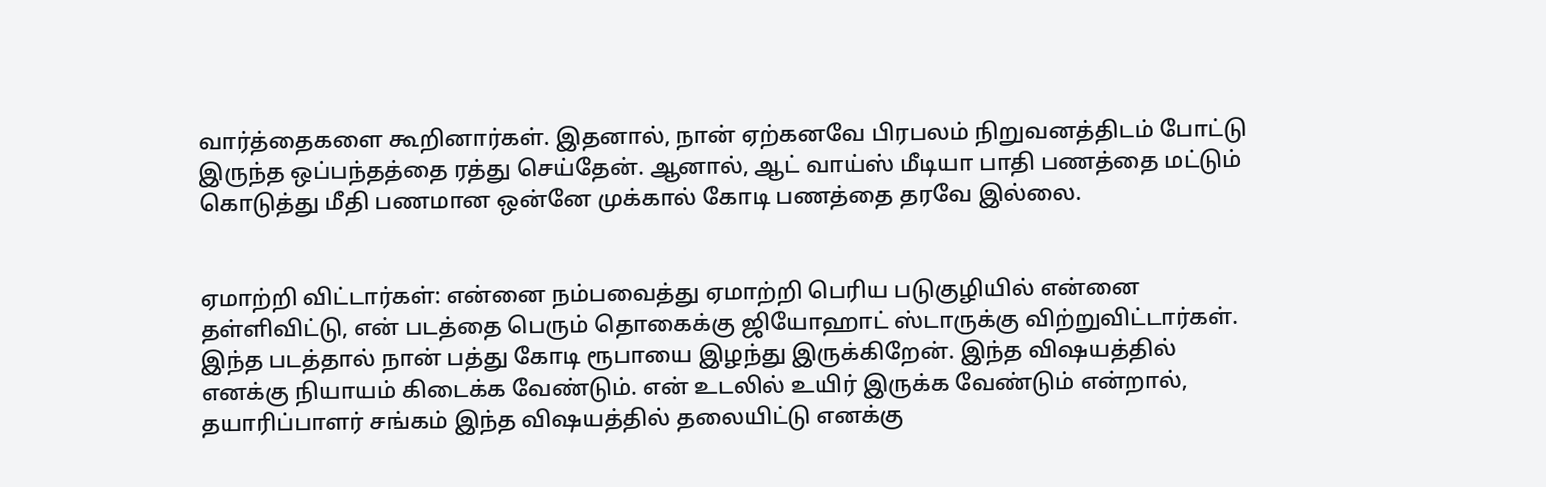வார்த்தைகளை கூறினார்கள். இதனால், நான் ஏற்கனவே பிரபலம் நிறுவனத்திடம் போட்டு இருந்த ஒப்பந்தத்தை ரத்து செய்தேன். ஆனால், ஆட் வாய்ஸ் மீடியா பாதி பணத்தை மட்டும் கொடுத்து மீதி பணமான ஒன்னே முக்கால் கோடி பணத்தை தரவே இல்லை.


ஏமாற்றி விட்டார்கள்: என்னை நம்பவைத்து ஏமாற்றி பெரிய படுகுழியில் என்னை தள்ளிவிட்டு, என் படத்தை பெரும் தொகைக்கு ஜியோஹாட் ஸ்டாருக்கு விற்றுவிட்டார்கள். இந்த படத்தால் நான் பத்து கோடி ரூபாயை இழந்து இருக்கிறேன். இந்த விஷயத்தில் எனக்கு நியாயம் கிடைக்க வேண்டும். என் உடலில் உயிர் இருக்க வேண்டும் என்றால், தயாரிப்பாளர் சங்கம் இந்த விஷயத்தில் தலையிட்டு எனக்கு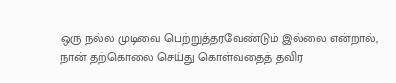ஒரு நல்ல முடிவை பெற்றுத்தரவேண்டும் இல்லை என்றால், நான் தற்கொலை செய்து கொள்வதைத் தவிர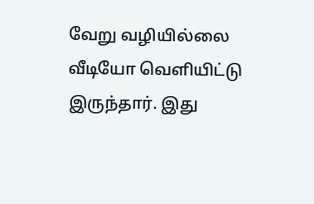வேறு வழியில்லை வீடியோ வெளியிட்டு இருந்தார். இது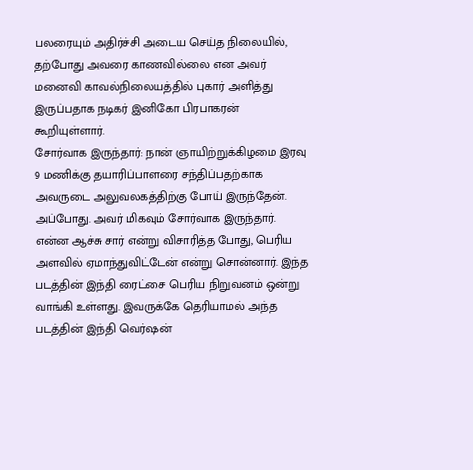பலரையும் அதிர்ச்சி அடைய செய்த நிலையில், தற்போது அவரை காணவில்லை என அவர் மனைவி காவல்நிலையத்தில் புகார் அளித்து இருப்பதாக நடிகர் இனிகோ பிரபாகரன் கூறியுள்ளார்.
சோர்வாக இருந்தார்: நான் ஞாயிற்றுக்கிழமை இரவு 9 மணிக்கு தயாரிப்பாளரை சந்திப்பதற்காக அவருடை அலுவலகத்திற்கு போய் இருந்தேன். அப்போது. அவர் மிகவும் சோர்வாக இருந்தார். என்ன ஆச்சு சார் என்று விசாரித்த போது, பெரிய அளவில் ஏமாந்துவிட்டேன் என்று சொன்னார். இந்த படத்தின் இந்தி ரைட்சை பெரிய நிறுவனம் ஒன்று வாங்கி உள்ளது. இவருக்கே தெரியாமல் அந்த படத்தின் இந்தி வெர்ஷன்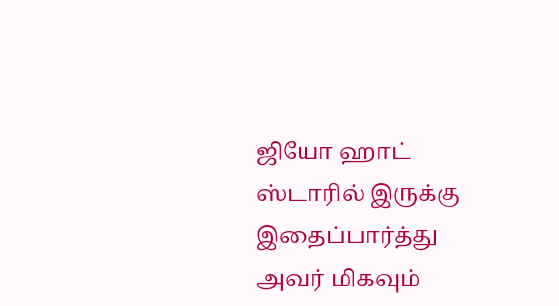ஜியோ ஹாட் ஸ்டாரில் இருக்கு இதைப்பார்த்து அவர் மிகவும்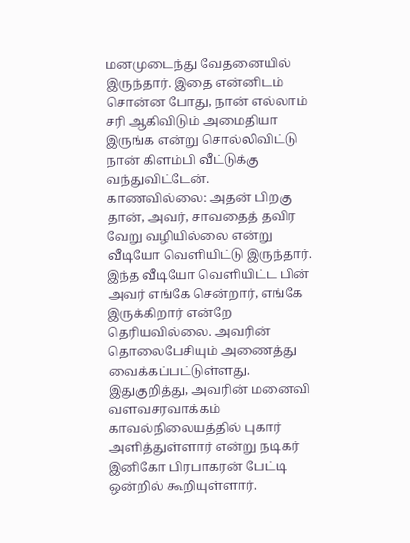மனமுடைந்து வேதனையில் இருந்தார். இதை என்னிடம் சொன்ன போது, நான் எல்லாம் சரி ஆகிவிடும் அமைதியா இருங்க என்று சொல்லிவிட்டு நான் கிளம்பி வீட்டுக்கு வந்துவிட்டேன்.
காணவில்லை: அதன் பிறகு தான், அவர், சாவதைத் தவிர வேறு வழியில்லை என்று வீடியோ வெளியிட்டு இருந்தார். இந்த வீடியோ வெளியிட்ட பின் அவர் எங்கே சென்றார், எங்கே இருக்கிறார் என்றே தெரியவில்லை. அவரின் தொலைபேசியும் அணைத்து வைக்கப்பட்டுள்ளது. இதுகுறித்து, அவரின் மனைவி வளவசரவாக்கம் காவல்நிலையத்தில் புகார் அளித்துள்ளார் என்று நடிகர் இனிகோ பிரபாகரன் பேட்டி ஒன்றில் கூறியுள்ளார்.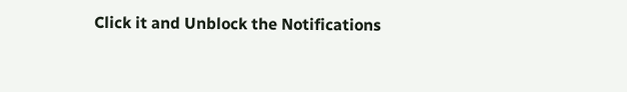Click it and Unblock the Notifications